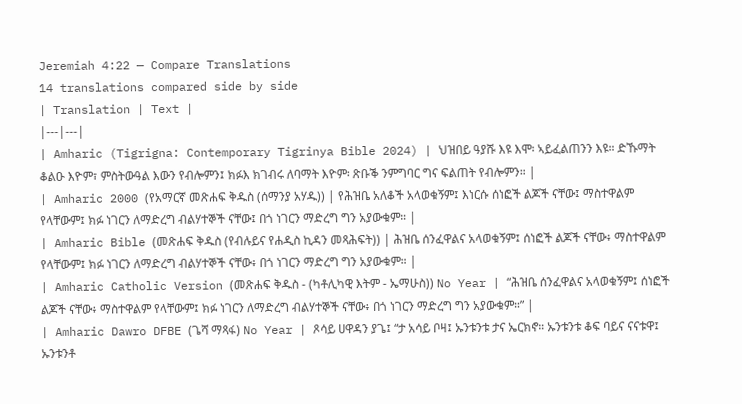Jeremiah 4:22 — Compare Translations
14 translations compared side by side
| Translation | Text |
|---|---|
| Amharic (Tigrigna: Contemporary Tigrinya Bible 2024) | ህዝበይ ዓያሹ እዩ እሞ፡ ኣይፈልጠንን እዩ። ድኹማት ቆልዑ እዮም፣ ምስትውዓል እውን የብሎምን፤ ክፉእ ክገብሩ ለባማት እዮም፡ ጽቡቕ ንምግባር ግና ፍልጠት የብሎምን። |
| Amharic 2000 (የአማርኛ መጽሐፍ ቅዱስ (ሰማንያ አሃዱ)) | የሕዝቤ አለቆች አላወቁኝም፤ እነርሱ ሰነፎች ልጆች ናቸው፤ ማስተዋልም የላቸውም፤ ክፉ ነገርን ለማድረግ ብልሃተኞች ናቸው፤ በጎ ነገርን ማድረግ ግን አያውቁም። |
| Amharic Bible (መጽሐፍ ቅዱስ (የብሉይና የሐዲስ ኪዳን መጻሕፍት)) | ሕዝቤ ሰንፈዋልና አላወቁኝም፤ ሰነፎች ልጆች ናቸው፥ ማስተዋልም የላቸውም፤ ክፉ ነገርን ለማድረግ ብልሃተኞች ናቸው፥ በጎ ነገርን ማድረግ ግን አያውቁም። |
| Amharic Catholic Version (መጽሐፍ ቅዱስ - (ካቶሊካዊ እትም - ኤማሁስ)) No Year | “ሕዝቤ ሰንፈዋልና አላወቁኝም፤ ሰነፎች ልጆች ናቸው፥ ማስተዋልም የላቸውም፤ ክፉ ነገርን ለማድረግ ብልሃተኞች ናቸው፥ በጎ ነገርን ማድረግ ግን አያውቁም።” |
| Amharic Dawro DFBE (ጌሻ ማጻፋ) No Year | ጾሳይ ሀዋዳን ያጌ፤ “ታ አሳይ ቦዛ፤ ኡንቱንቱ ታና ኤርክኖ። ኡንቱንቱ ቆፍ ባይና ናናቱዋ፤ ኡንቱንቶ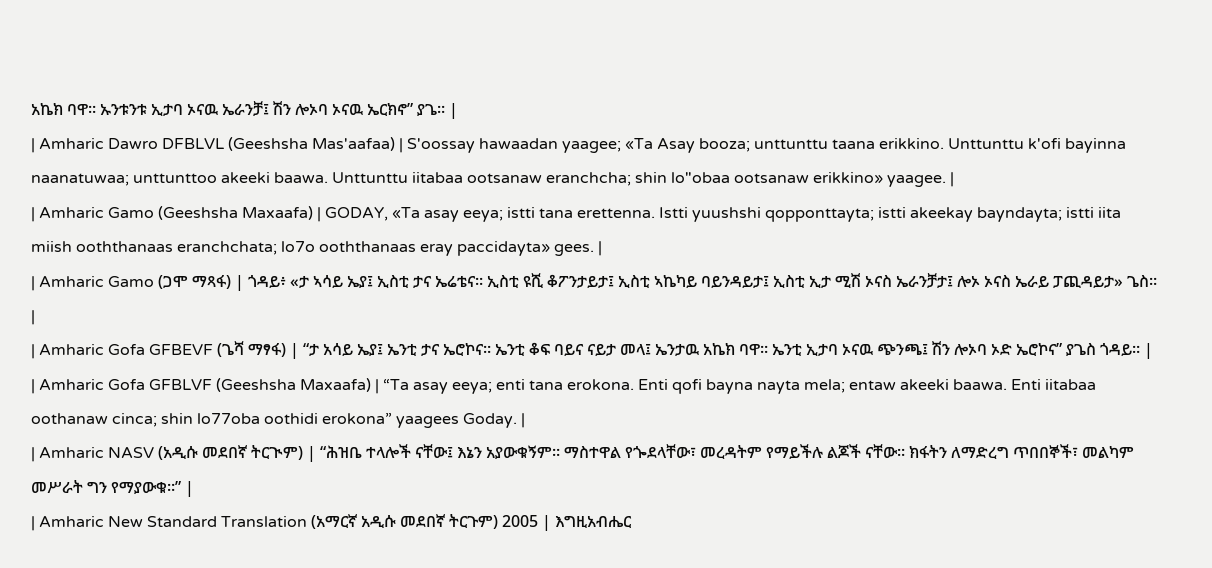አኬክ ባዋ። ኡንቱንቱ ኢታባ ኦናዉ ኤራንቻ፤ ሽን ሎኦባ ኦናዉ ኤርክኖ” ያጌ። |
| Amharic Dawro DFBLVL (Geeshsha Mas'aafaa) | S'oossay hawaadan yaagee; «Ta Asay booza; unttunttu taana erikkino. Unttunttu k'ofi bayinna naanatuwaa; unttunttoo akeeki baawa. Unttunttu iitabaa ootsanaw eranchcha; shin lo"obaa ootsanaw erikkino» yaagee. |
| Amharic Gamo (Geeshsha Maxaafa) | GODAY, «Ta asay eeya; istti tana erettenna. Istti yuushshi qopponttayta; istti akeekay bayndayta; istti iita miish ooththanaas eranchchata; lo7o ooththanaas eray paccidayta» gees. |
| Amharic Gamo (ጋሞ ማጻፋ) | ጎዳይ፥ «ታ ኣሳይ ኤያ፤ ኢስቲ ታና ኤሬቴና። ኢስቲ ዩሺ ቆፖንታይታ፤ ኢስቲ ኣኬካይ ባይንዳይታ፤ ኢስቲ ኢታ ሚሽ ኦናስ ኤራንቻታ፤ ሎኦ ኦናስ ኤራይ ፓጪዳይታ» ጌስ። |
| Amharic Gofa GFBEVF (ጌሻ ማፃፋ) | “ታ አሳይ ኤያ፤ ኤንቲ ታና ኤሮኮና። ኤንቲ ቆፍ ባይና ናይታ መላ፤ ኤንታዉ አኬክ ባዋ። ኤንቲ ኢታባ ኦናዉ ጭንጫ፤ ሽን ሎኦባ ኦድ ኤሮኮና” ያጌስ ጎዳይ። |
| Amharic Gofa GFBLVF (Geeshsha Maxaafa) | “Ta asay eeya; enti tana erokona. Enti qofi bayna nayta mela; entaw akeeki baawa. Enti iitabaa oothanaw cinca; shin lo77oba oothidi erokona” yaagees Goday. |
| Amharic NASV (አዲሱ መደበኛ ትርጒም) | “ሕዝቤ ተላሎች ናቸው፤ እኔን አያውቁኝም። ማስተዋል የጐደላቸው፣ መረዳትም የማይችሉ ልጆች ናቸው። ክፋትን ለማድረግ ጥበበኞች፣ መልካም መሥራት ግን የማያውቁ።” |
| Amharic New Standard Translation (አማርኛ አዲሱ መደበኛ ትርጉም) 2005 | እግዚአብሔር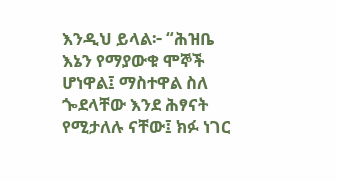እንዲህ ይላል፦ “ሕዝቤ እኔን የማያውቁ ሞኞች ሆነዋል፤ ማስተዋል ስለ ጐደላቸው እንደ ሕፃናት የሚታለሉ ናቸው፤ ክፉ ነገር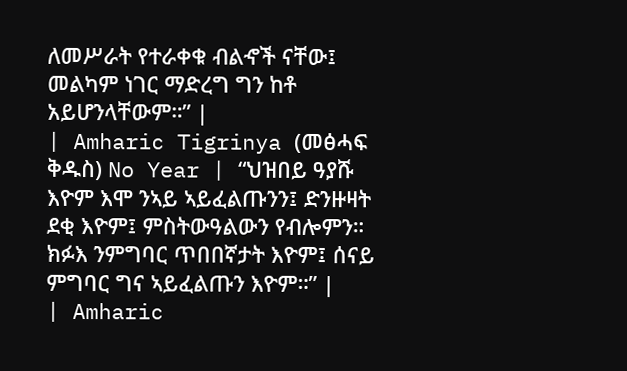ለመሥራት የተራቀቁ ብልኆች ናቸው፤ መልካም ነገር ማድረግ ግን ከቶ አይሆንላቸውም።” |
| Amharic Tigrinya (መፅሓፍ ቅዱስ) No Year | “ህዝበይ ዓያሹ እዮም እሞ ንኣይ ኣይፈልጡንን፤ ድንዙዛት ደቂ እዮም፤ ምስትውዓልውን የብሎምን። ክፉእ ንምግባር ጥበበኛታት እዮም፤ ሰናይ ምግባር ግና ኣይፈልጡን እዮም።” |
| Amharic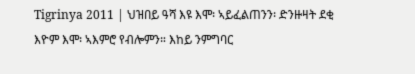Tigrinya 2011 | ህዝበይ ዓሻ እዩ እሞ፡ ኣይፈልጠንን፡ ድንዙዛት ደቂ እዮም እሞ፡ ኣእምሮ የብሎምን። እከይ ንምግባር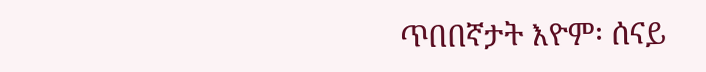ጥበበኛታት እዮም፡ ሰናይ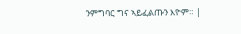ንምግባር ግና ኣይፈልጡን እዮም። |